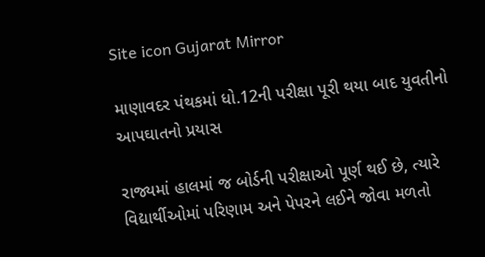Site icon Gujarat Mirror

માણાવદર પંથકમાં ધો.12ની પરીક્ષા પૂરી થયા બાદ યુવતીનો આપઘાતનો પ્રયાસ

રાજ્યમાં હાલમાં જ બોર્ડની પરીક્ષાઓ પૂર્ણ થઈ છે, ત્યારે વિદ્યાર્થીઓમાં પરિણામ અને પેપરને લઈને જોવા મળતો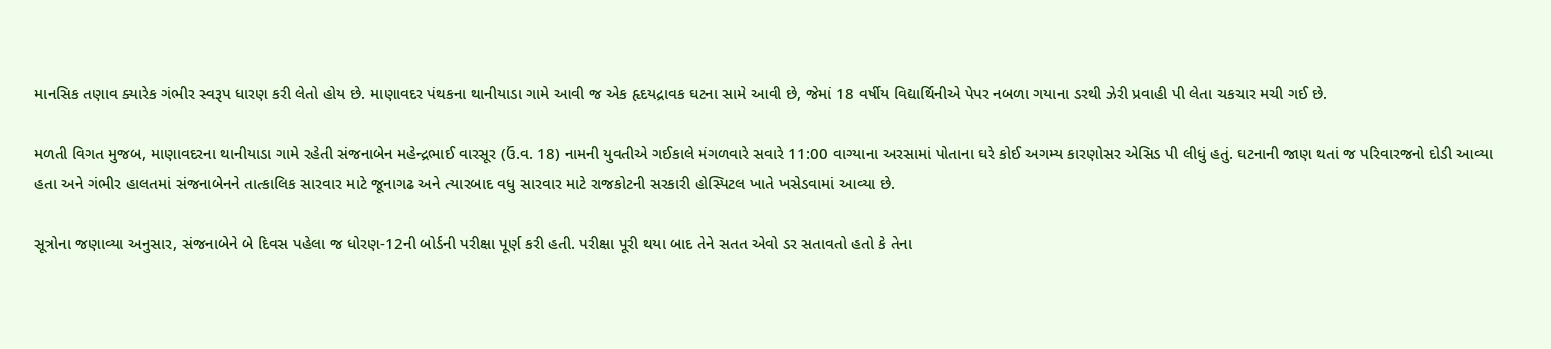માનસિક તણાવ ક્યારેક ગંભીર સ્વરૂપ ધારણ કરી લેતો હોય છે. માણાવદર પંથકના થાનીયાડા ગામે આવી જ એક હૃદયદ્રાવક ઘટના સામે આવી છે, જેમાં 18 વર્ષીય વિદ્યાર્થિનીએ પેપર નબળા ગયાના ડરથી ઝેરી પ્રવાહી પી લેતા ચકચાર મચી ગઈ છે.

મળતી વિગત મુજબ, માણાવદરના થાનીયાડા ગામે રહેતી સંજનાબેન મહેન્દ્રભાઈ વારસૂર (ઉં.વ. 18) નામની યુવતીએ ગઈકાલે મંગળવારે સવારે 11:00 વાગ્યાના અરસામાં પોતાના ઘરે કોઈ અગમ્ય કારણોસર એસિડ પી લીધું હતું. ઘટનાની જાણ થતાં જ પરિવારજનો દોડી આવ્યા હતા અને ગંભીર હાલતમાં સંજનાબેનને તાત્કાલિક સારવાર માટે જૂનાગઢ અને ત્યારબાદ વધુ સારવાર માટે રાજકોટની સરકારી હોસ્પિટલ ખાતે ખસેડવામાં આવ્યા છે.

સૂત્રોના જણાવ્યા અનુસાર, સંજનાબેને બે દિવસ પહેલા જ ધોરણ-12ની બોર્ડની પરીક્ષા પૂર્ણ કરી હતી. પરીક્ષા પૂરી થયા બાદ તેને સતત એવો ડર સતાવતો હતો કે તેના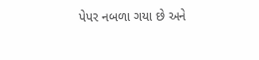પેપર નબળા ગયા છે અને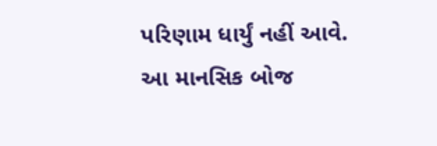પરિણામ ધાર્યું નહીં આવે. આ માનસિક બોજ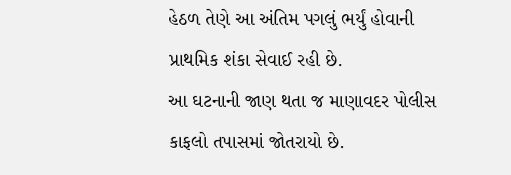હેઠળ તેણે આ અંતિમ પગલું ભર્યું હોવાની પ્રાથમિક શંકા સેવાઈ રહી છે.
આ ઘટનાની જાણ થતા જ માણાવદર પોલીસ કાફલો તપાસમાં જોતરાયો છે.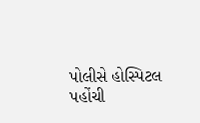પોલીસે હોસ્પિટલ પહોંચી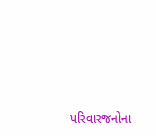પરિવારજનોના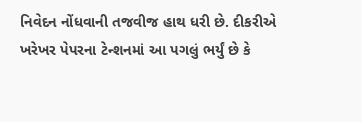નિવેદન નોંધવાની તજવીજ હાથ ધરી છે. દીકરીએ ખરેખર પેપરના ટેન્શનમાં આ પગલું ભર્યું છે કે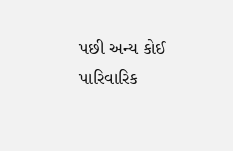પછી અન્ય કોઈ પારિવારિક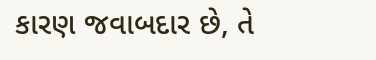કારણ જવાબદાર છે, તે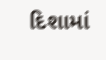દિશામાં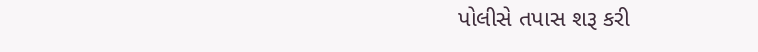પોલીસે તપાસ શરૂ કરી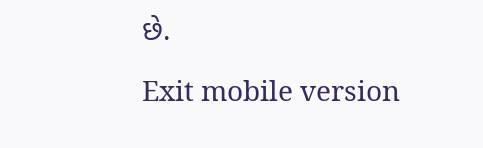છે.

Exit mobile version